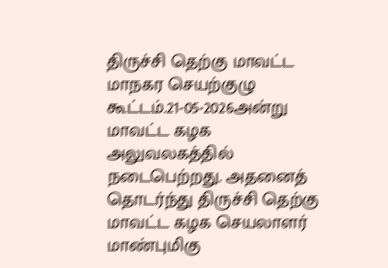திருச்சி தெற்கு மாவட்ட மாநகர செயற்குழு கூட்டம்.21-05-2026அன்று மாவட்ட கழக அலுவலகத்தில் நடைபெற்றது. அதனைத் தொடர்ந்து திருச்சி தெற்கு மாவட்ட கழக செயலாளர் மாண்புமிகு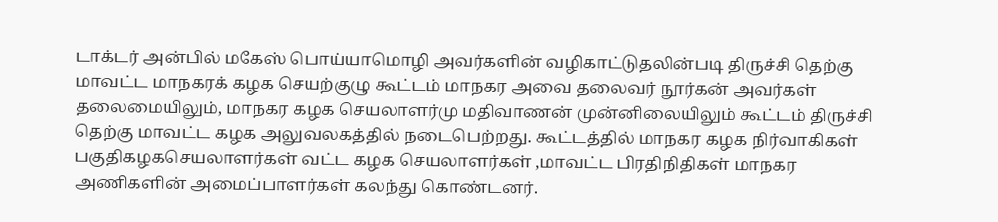டாக்டர் அன்பில் மகேஸ் பொய்யாமொழி அவர்களின் வழிகாட்டுதலின்படி திருச்சி தெற்கு மாவட்ட மாநகரக் கழக செயற்குழு கூட்டம் மாநகர அவை தலைவர் நூர்கன் அவர்கள் தலைமையிலும், மாநகர கழக செயலாளர்மு மதிவாணன் முன்னிலையிலும் கூட்டம் திருச்சி தெற்கு மாவட்ட கழக அலுவலகத்தில் நடைபெற்றது. கூட்டத்தில் மாநகர கழக நிர்வாகிகள் பகுதிகழகசெயலாளர்கள் வட்ட கழக செயலாளர்கள் ,மாவட்ட பிரதிநிதிகள் மாநகர அணிகளின் அமைப்பாளர்கள் கலந்து கொண்டனர்.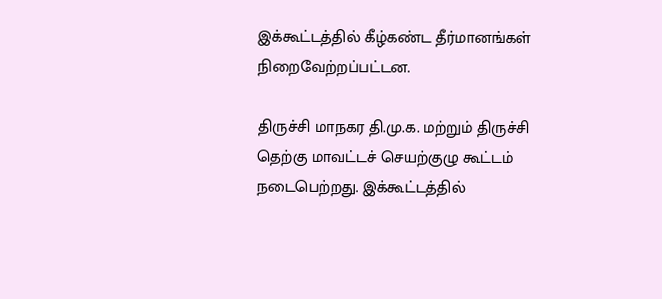இக்கூட்டத்தில் கீழ்கண்ட தீர்மானங்கள் நிறைவேற்றப்பட்டன.

திருச்சி மாநகர தி.மு.க. மற்றும் திருச்சி தெற்கு மாவட்டச் செயற்குழு கூட்டம் நடைபெற்றது. இக்கூட்டத்தில்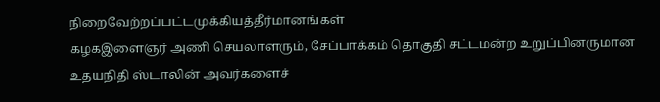நிறைவேற்றப்பட்டமுக்கியத்தீர்மானங்கள்
கழகஇளைஞர் அணி செயலாளரும், சேப்பாக்கம் தொகுதி சட்டமன்ற உறுப்பினருமான உதயநிதி ஸ்டாலின் அவர்களைச்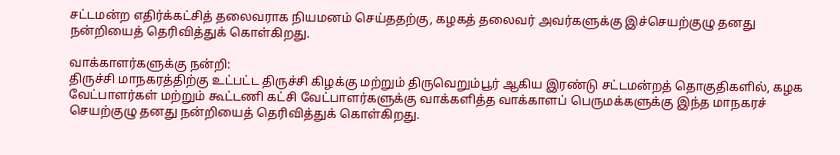சட்டமன்ற எதிர்க்கட்சித் தலைவராக நியமனம் செய்ததற்கு, கழகத் தலைவர் அவர்களுக்கு இச்செயற்குழு தனது நன்றியைத் தெரிவித்துக் கொள்கிறது.

வாக்காளர்களுக்கு நன்றி:
திருச்சி மாநகரத்திற்கு உட்பட்ட திருச்சி கிழக்கு மற்றும் திருவெறும்பூர் ஆகிய இரண்டு சட்டமன்றத் தொகுதிகளில், கழக வேட்பாளர்கள் மற்றும் கூட்டணி கட்சி வேட்பாளர்களுக்கு வாக்களித்த வாக்காளப் பெருமக்களுக்கு இந்த மாநகரச் செயற்குழு தனது நன்றியைத் தெரிவித்துக் கொள்கிறது.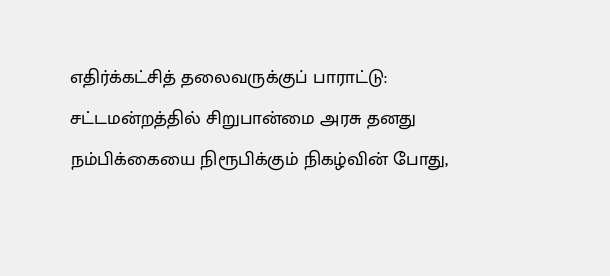எதிர்க்கட்சித் தலைவருக்குப் பாராட்டு: சட்டமன்றத்தில் சிறுபான்மை அரசு தனது நம்பிக்கையை நிரூபிக்கும் நிகழ்வின் போது,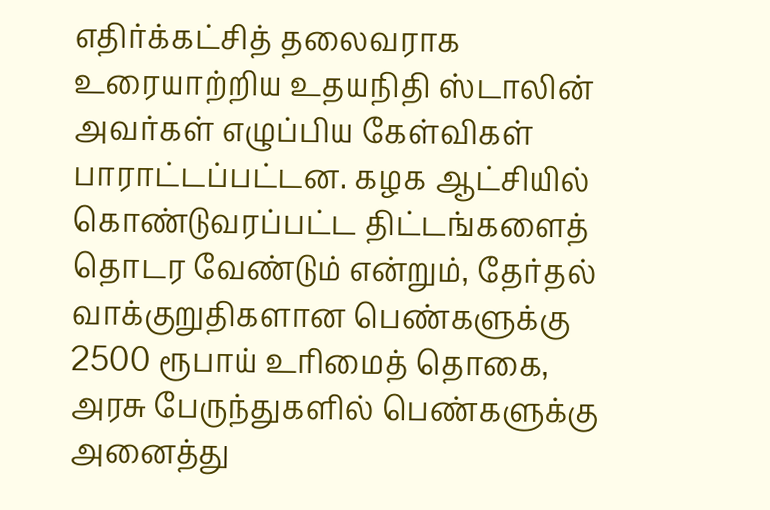எதிர்க்கட்சித் தலைவராக உரையாற்றிய உதயநிதி ஸ்டாலின் அவர்கள் எழுப்பிய கேள்விகள் பாராட்டப்பட்டன. கழக ஆட்சியில் கொண்டுவரப்பட்ட திட்டங்களைத் தொடர வேண்டும் என்றும், தேர்தல் வாக்குறுதிகளான பெண்களுக்கு 2500 ரூபாய் உரிமைத் தொகை, அரசு பேருந்துகளில் பெண்களுக்கு அனைத்து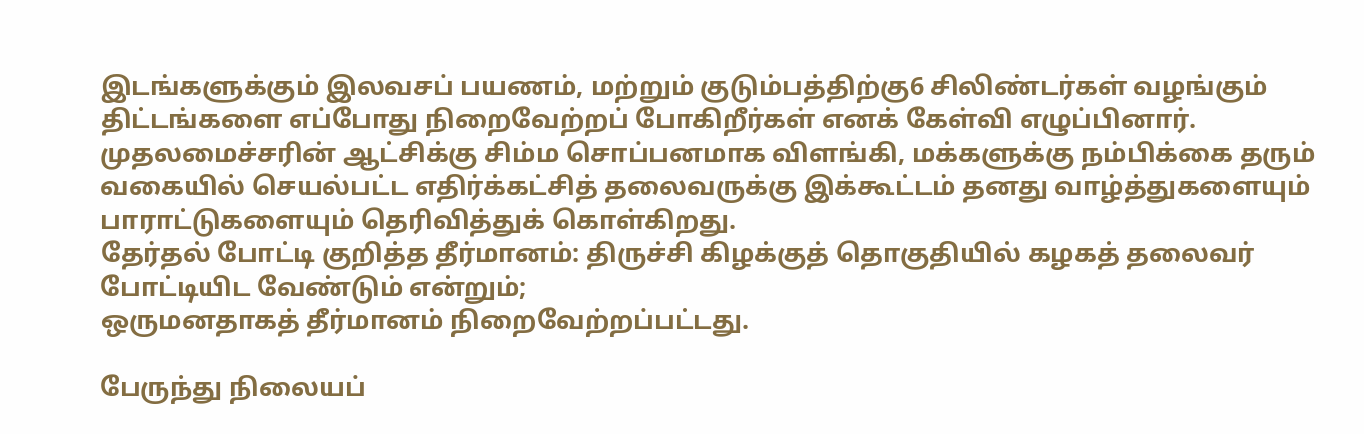இடங்களுக்கும் இலவசப் பயணம், மற்றும் குடும்பத்திற்கு6 சிலிண்டர்கள் வழங்கும் திட்டங்களை எப்போது நிறைவேற்றப் போகிறீர்கள் எனக் கேள்வி எழுப்பினார். முதலமைச்சரின் ஆட்சிக்கு சிம்ம சொப்பனமாக விளங்கி, மக்களுக்கு நம்பிக்கை தரும் வகையில் செயல்பட்ட எதிர்க்கட்சித் தலைவருக்கு இக்கூட்டம் தனது வாழ்த்துகளையும் பாராட்டுகளையும் தெரிவித்துக் கொள்கிறது.
தேர்தல் போட்டி குறித்த தீர்மானம்: திருச்சி கிழக்குத் தொகுதியில் கழகத் தலைவர் போட்டியிட வேண்டும் என்றும்;
ஒருமனதாகத் தீர்மானம் நிறைவேற்றப்பட்டது.

பேருந்து நிலையப்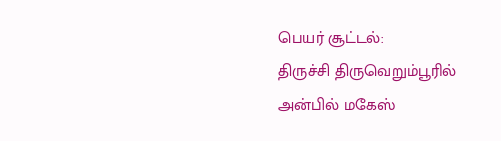பெயர் சூட்டல்:
திருச்சி திருவெறும்பூரில் அன்பில் மகேஸ்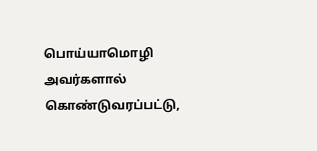பொய்யாமொழி அவர்களால் கொண்டுவரப்பட்டு,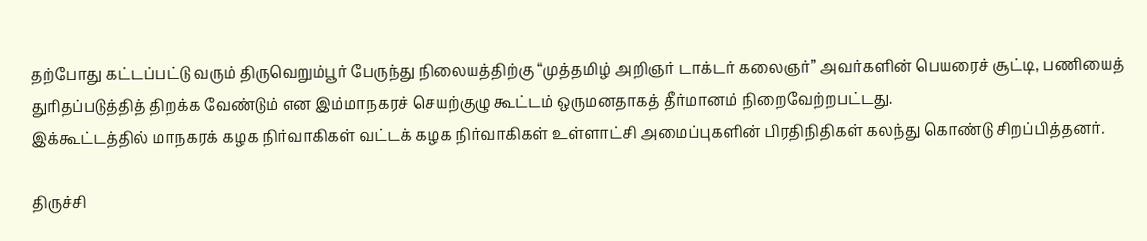தற்போது கட்டப்பட்டு வரும் திருவெறும்பூர் பேருந்து நிலையத்திற்கு “முத்தமிழ் அறிஞர் டாக்டர் கலைஞர்” அவர்களின் பெயரைச் சூட்டி, பணியைத் துரிதப்படுத்தித் திறக்க வேண்டும் என இம்மாநகரச் செயற்குழு கூட்டம் ஒருமனதாகத் தீர்மானம் நிறைவேற்றபட்டது.
இக்கூட்டத்தில் மாநகரக் கழக நிர்வாகிகள் வட்டக் கழக நிர்வாகிகள் உள்ளாட்சி அமைப்புகளின் பிரதிநிதிகள் கலந்து கொண்டு சிறப்பித்தனர்.

திருச்சி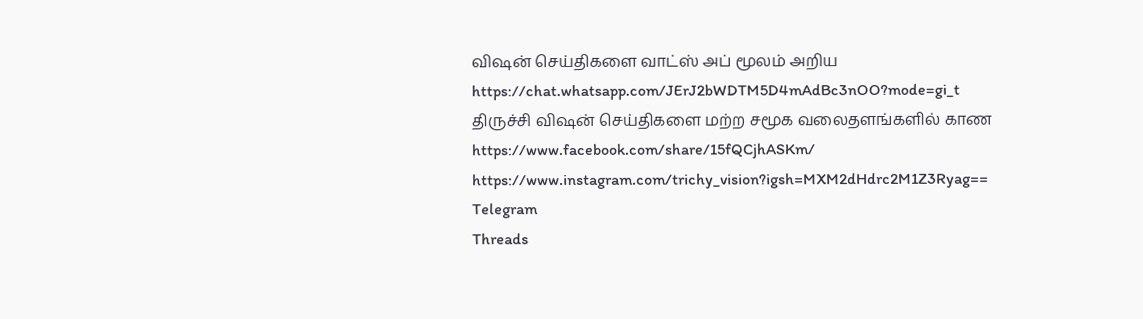விஷன் செய்திகளை வாட்ஸ் அப் மூலம் அறிய
https://chat.whatsapp.com/JErJ2bWDTM5D4mAdBc3nOO?mode=gi_t
திருச்சி விஷன் செய்திகளை மற்ற சமூக வலைதளங்களில் காண
https://www.facebook.com/share/15fQCjhASKm/
https://www.instagram.com/trichy_vision?igsh=MXM2dHdrc2M1Z3Ryag==
Telegram
Threads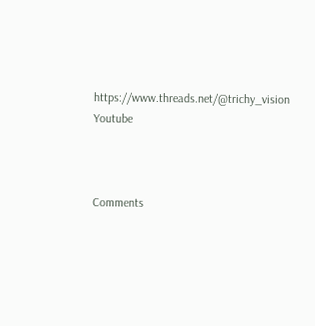https://www.threads.net/@trichy_vision
Youtube



Comments